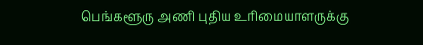பெங்களூரு அணி புதிய உரிமையாளருக்கு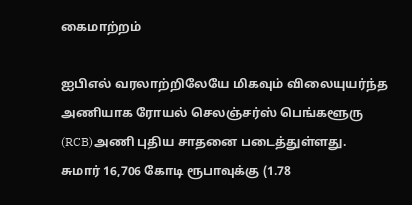கைமாற்றம்

ஐபிஎல் வரலாற்றிலேயே மிகவும் விலையுயர்ந்த அணியாக ரோயல் செலஞ்சர்ஸ் பெங்களூரு (RCB)அணி புதிய சாதனை படைத்துள்ளது.
சுமார் 16,706 கோடி ரூபாவுக்கு (1.78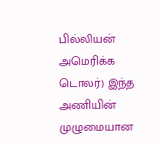பில்லியன் அமெரிக்க டொலர்) இந்த அணியின் முழுமையான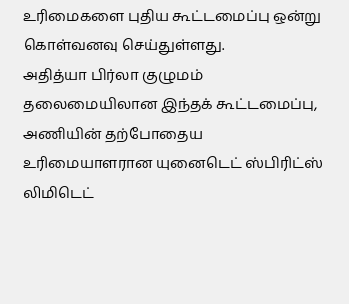உரிமைகளை புதிய கூட்டமைப்பு ஒன்று கொள்வனவு செய்துள்ளது.
அதித்யா பிர்லா குழுமம் தலைமையிலான இந்தக் கூட்டமைப்பு, அணியின் தற்போதைய உரிமையாளரான யுனைடெட் ஸ்பிரிட்ஸ் லிமிடெட்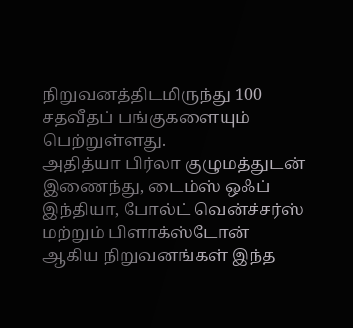நிறுவனத்திடமிருந்து 100 சதவீதப் பங்குகளையும் பெற்றுள்ளது.
அதித்யா பிர்லா குழுமத்துடன் இணைந்து, டைம்ஸ் ஒஃப் இந்தியா, போல்ட் வென்ச்சர்ஸ் மற்றும் பிளாக்ஸ்டோன் ஆகிய நிறுவனங்கள் இந்த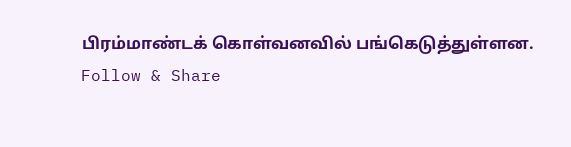பிரம்மாண்டக் கொள்வனவில் பங்கெடுத்துள்ளன.
Follow & Share